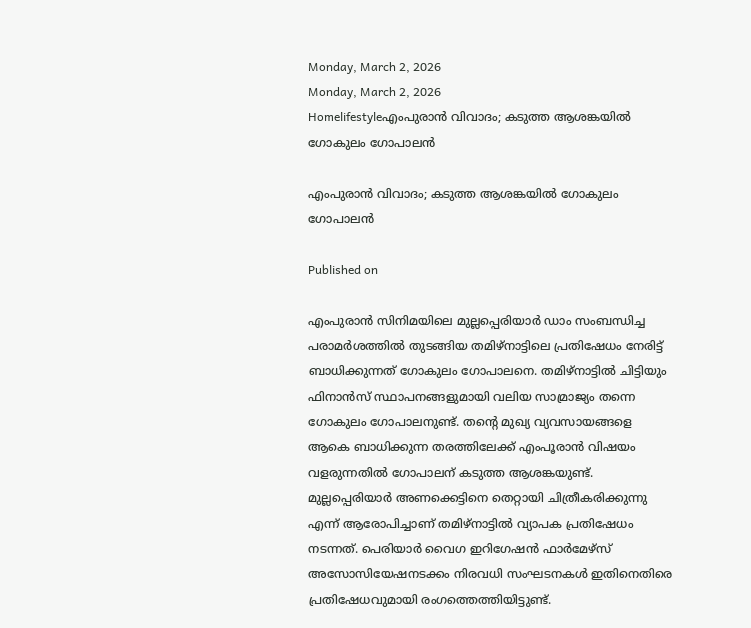Monday, March 2, 2026
Monday, March 2, 2026
Homelifestyleഎംപുരാൻ വിവാദം; കടുത്ത ആശങ്കയിൽ ഗോകുലം ഗോപാലൻ

എംപുരാൻ വിവാദം; കടുത്ത ആശങ്കയിൽ ഗോകുലം ഗോപാലൻ

Published on

എംപുരാൻ സിനിമയിലെ മുല്ലപ്പെരിയാർ ഡാം സംബന്ധിച്ച പരാമർശത്തിൽ തുടങ്ങിയ തമിഴ്‌നാട്ടിലെ പ്രതിഷേധം നേരിട്ട് ബാധിക്കുന്നത് ഗോകുലം ഗോപാലനെ. തമിഴ്‌നാട്ടിൽ ചിട്ടിയും ഫിനാൻസ് സ്ഥാപനങ്ങളുമായി വലിയ സാമ്രാജ്യം തന്നെ ഗോകുലം ഗോപാലനുണ്ട്. തന്റെ മുഖ്യ വ്യവസായങ്ങളെ ആകെ ബാധിക്കുന്ന തരത്തിലേക്ക് എംപൂരാൻ വിഷയം വളരുന്നതിൽ ഗോപാലന് കടുത്ത ആശങ്കയുണ്ട്.
മുല്ലപ്പെരിയാർ അണക്കെട്ടിനെ തെറ്റായി ചിത്രീകരിക്കുന്നു എന്ന് ആരോപിച്ചാണ് തമിഴ്‌നാട്ടിൽ വ്യാപക പ്രതിഷേധം നടന്നത്. പെരിയാർ വൈഗ ഇറിഗേഷൻ ഫാർമേഴ്‌സ് അസോസിയേഷനടക്കം നിരവധി സംഘടനകൾ ഇതിനെതിരെ പ്രതിഷേധവുമായി രംഗത്തെത്തിയിട്ടുണ്ട്.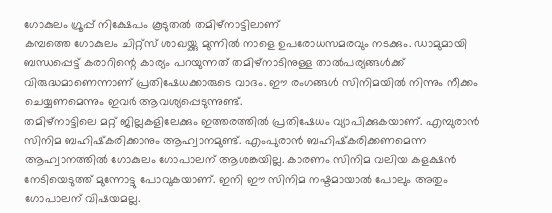ഗോകുലം ഗ്രൂപ്പ് നിക്ഷേപം കൂടുതൽ തമിഴ്‌നാട്ടിലാണ്
കമ്പത്തെ ഗോകുലം ചിറ്റ്‌സ് ശാഖയ്ക്കു മുന്നിൽ നാളെ ഉപരോധസമരവും നടക്കും. ഡാമുമായി ബന്ധപ്പെട്ട് കരാറിന്റെ കാര്യം പറയുന്നത് തമിഴ്‌നാടിനുള്ള താൽപര്യങ്ങൾക്ക് വിരുദ്ധമാണെന്നാണ് പ്രതിഷേധക്കാരുടെ വാദം. ഈ രംഗങ്ങൾ സിനിമയിൽ നിന്നും നീക്കം ചെയ്യണമെന്നും ഇവർ ആവശ്യപ്പെടുന്നുണ്ട്.
തമിഴ്‌നാട്ടിലെ മറ്റ് ജില്ലകളിലേക്കും ഇത്തരത്തിൽ പ്രതിഷേധം വ്യാപിക്കുകയാണ്. എമ്പുരാൻ സിനിമ ബഹിഷ്‌കരിക്കാനും ആഹ്വാനമുണ്ട്. എംപുരാൻ ബഹിഷ്‌കരിക്കണമെന്ന ആഹ്വാനത്തിൽ ഗോകുലം ഗോപാലന് ആശങ്കയില്ല. കാരണം സിനിമ വലിയ കളക്ഷൻ നേടിയെടുത്ത് മുന്നോട്ടു പോവുകയാണ്. ഇനി ഈ സിനിമ നഷ്ടമായാൽ പോലും അതും ഗോപാലന് വിഷയമല്ല.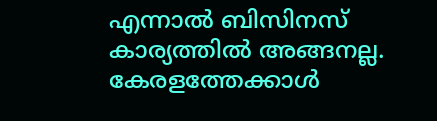എന്നാൽ ബിസിനസ് കാര്യത്തിൽ അങ്ങനല്ല. കേരളത്തേക്കാൾ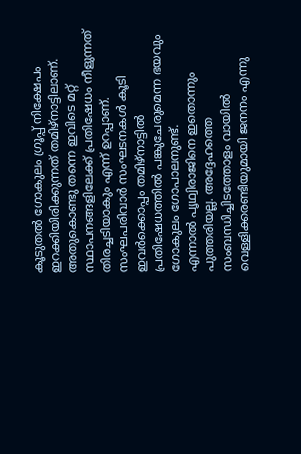കൂടുതൽ ഗോകുലം ഗ്രൂപ്പ് നിക്ഷേപം ഇറക്കിയിരിക്കുന്നത് തമിഴ്‌നാട്ടിലാണ്. അതുകൊണ്ടു തന്നെ ഇവിടെ മറ്റ് സ്ഥാപനങ്ങളിലേക്ക് പ്രതിഷേധം നീളുന്നത് തിരച്ചടിയാകും എന്ന് ഉറപ്പാണ്. സംഘപരിവാർ സംഘടനകൾ കൂടി ഇവർക്കൊപ്പം തമിഴ്‌നാട്ടിൽ പ്രതിഷേധത്തിൽ പങ്കുചേരുമെന്ന ഭയവും ഗോകുലം ഗോപാലനുണ്ട്.
എന്നാൽ പൃഥ്വിരാജിനെ ഇതൊന്നും പുത്തരിയല്ല. അദ്ദേഹത്തെ സംബന്ധിച്ചിടത്തോളം വായിൽ വെള്ളിക്കരണ്ടിയുമായി ജനനം എന്നു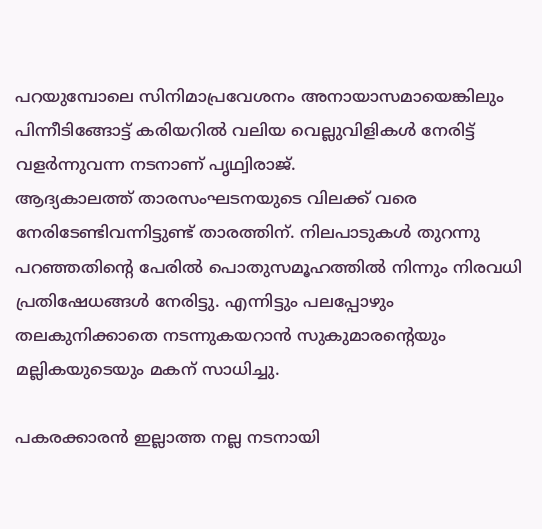പറയുമ്പോലെ സിനിമാപ്രവേശനം അനായാസമായെങ്കിലും പിന്നീടിങ്ങോട്ട് കരിയറിൽ വലിയ വെല്ലുവിളികൾ നേരിട്ട് വളർന്നുവന്ന നടനാണ് പൃഥ്വിരാജ്.
ആദ്യകാലത്ത് താരസംഘടനയുടെ വിലക്ക് വരെ നേരിടേണ്ടിവന്നിട്ടുണ്ട് താരത്തിന്. നിലപാടുകൾ തുറന്നു പറഞ്ഞതിൻ്റെ പേരിൽ പൊതുസമൂഹത്തിൽ നിന്നും നിരവധി പ്രതിഷേധങ്ങൾ നേരിട്ടു. എന്നിട്ടും പലപ്പോഴും തലകുനിക്കാതെ നടന്നുകയറാൻ സുകുമാരൻ്റെയും മല്ലികയുടെയും മകന് സാധിച്ചു.

പകരക്കാരൻ ഇല്ലാത്ത നല്ല നടനായി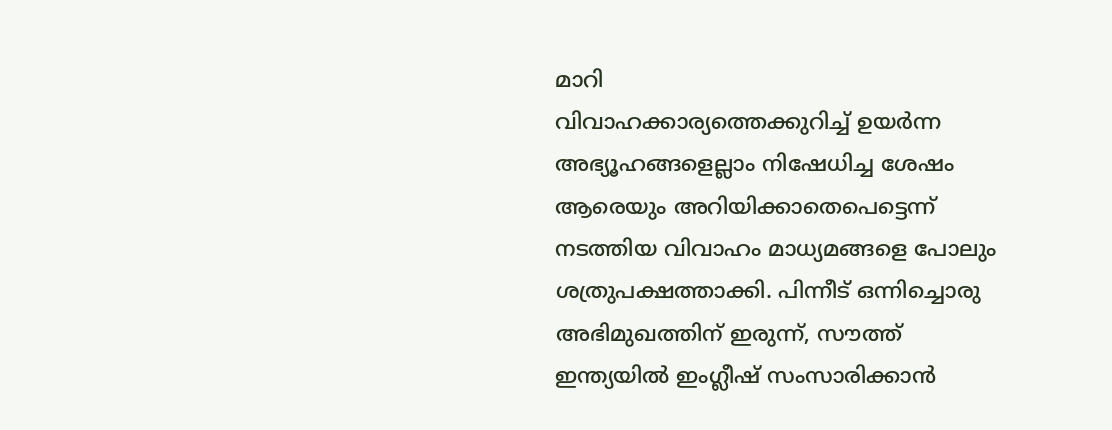മാറി
വിവാഹക്കാര്യത്തെക്കുറിച്ച് ഉയർന്ന അഭ്യൂഹങ്ങളെല്ലാം നിഷേധിച്ച ശേഷം ആരെയും അറിയിക്കാതെപെട്ടെന്ന് നടത്തിയ വിവാഹം മാധ്യമങ്ങളെ പോലും ശത്രുപക്ഷത്താക്കി. പിന്നീട് ഒന്നിച്ചൊരു അഭിമുഖത്തിന് ഇരുന്ന്, സൗത്ത് ഇന്ത്യയിൽ ഇംഗ്ലീഷ് സംസാരിക്കാൻ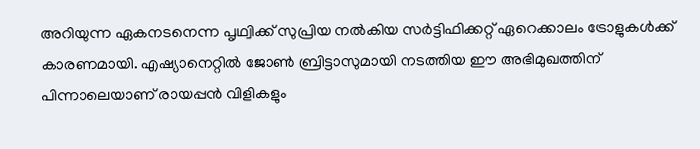അറിയുന്ന ഏകനടനെന്ന പൃഥ്വിക്ക് സുപ്രിയ നൽകിയ സർട്ടിഫിക്കറ്റ് ഏറെക്കാലം ട്രോളുകൾക്ക് കാരണമായി. എഷ്യാനെറ്റിൽ ജോൺ ബ്രിട്ടാസുമായി നടത്തിയ ഈ അഭിമുഖത്തിന് പിന്നാലെയാണ് രായപ്പൻ വിളികളും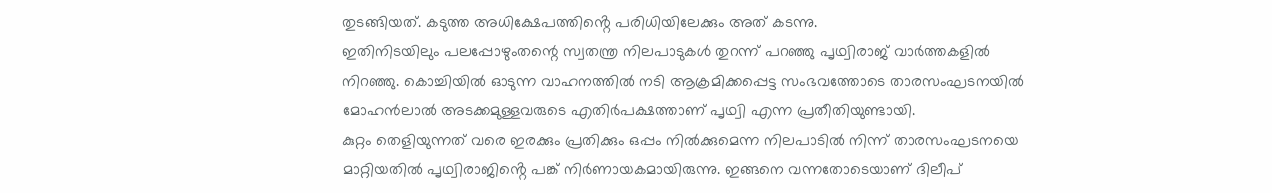തുടങ്ങിയത്. കടുത്ത അധിക്ഷേപത്തിൻ്റെ പരിധിയിലേക്കും അത് കടന്നു.
ഇതിനിടയിലും പലപ്പോഴുംതന്റെ സ്വതന്ത്ര നിലപാടുകൾ തുറന്ന് പറഞ്ഞു പൃഥ്വിരാജ് വാർത്തകളിൽ നിറഞ്ഞു. കൊച്ചിയിൽ ഓടുന്ന വാഹനത്തിൽ നടി ആക്രമിക്കപ്പെട്ട സംഭവത്തോടെ താരസംഘടനയിൽ മോഹൻലാൽ അടക്കമുള്ളവരുടെ എതിർപക്ഷത്താണ് പൃഥ്വി എന്ന പ്രതീതിയുണ്ടായി.
കുറ്റം തെളിയുന്നത് വരെ ഇരക്കും പ്രതിക്കും ഒപ്പം നിൽക്കുമെന്ന നിലപാടിൽ നിന്ന് താരസംഘടനയെ മാറ്റിയതിൽ പൃഥ്വിരാജിൻ്റെ പങ്ക് നിർണായകമായിരുന്നു. ഇങ്ങനെ വന്നതോടെയാണ് ദിലീപ്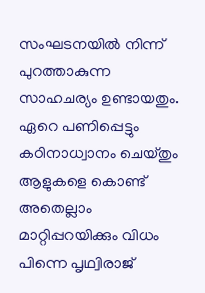സംഘടനയിൽ നിന്ന് പുറത്താകുന്ന സാഹചര്യം ഉണ്ടായതും.
ഏറെ പണിപ്പെട്ടും കഠിനാധ്വാനം ചെയ്തും ആളുകളെ കൊണ്ട് അതെല്ലാം മാറ്റിപ്പറയിക്കും വിധം പിന്നെ പൃഥ്വിരാജ്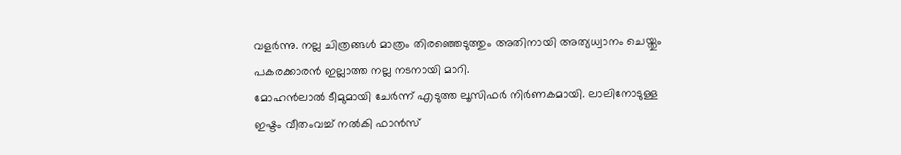വളർന്നു. നല്ല ചിത്രങ്ങൾ മാത്രം തിരഞ്ഞെടുത്തും അതിനായി അത്യധ്വാനം ചെയ്തും പകരക്കാരൻ ഇല്ലാത്ത നല്ല നടനായി മാറി.
മോഹൻലാൽ ടീമുമായി ചേർന്ന് എടുത്ത ലൂസിഫർ നിർണകമായി. ലാലിനോടുള്ള ഇഷ്ടം വീതംവച്ച് നൽകി ഫാൻസ്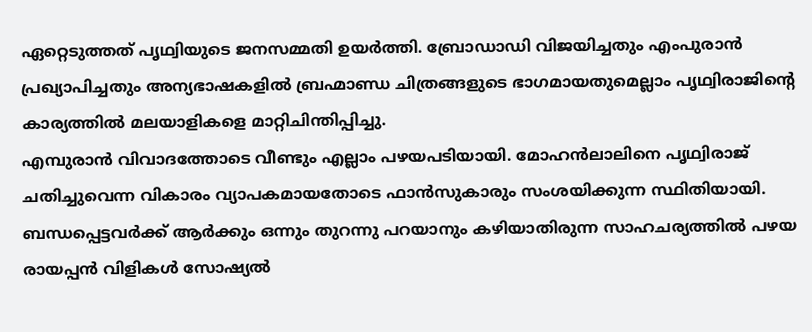ഏറ്റെടുത്തത് പൃഥ്വിയുടെ ജനസമ്മതി ഉയർത്തി. ബ്രോഡാഡി വിജയിച്ചതും എംപുരാൻ പ്രഖ്യാപിച്ചതും അന്യഭാഷകളിൽ ബ്രഹ്മാണ്ഡ ചിത്രങ്ങളുടെ ഭാഗമായതുമെല്ലാം പൃഥ്വിരാജിന്റെ കാര്യത്തിൽ മലയാളികളെ മാറ്റിചിന്തിപ്പിച്ചു.
എമ്പുരാൻ വിവാദത്തോടെ വീണ്ടും എല്ലാം പഴയപടിയായി. മോഹൻലാലിനെ പൃഥ്വിരാജ് ചതിച്ചുവെന്ന വികാരം വ്യാപകമായതോടെ ഫാൻസുകാരും സംശയിക്കുന്ന സ്ഥിതിയായി. ബന്ധപ്പെട്ടവർക്ക് ആർക്കും ഒന്നും തുറന്നു പറയാനും കഴിയാതിരുന്ന സാഹചര്യത്തിൽ പഴയ രായപ്പൻ വിളികൾ സോഷ്യൽ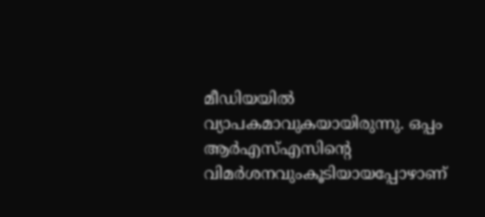മീഡിയയിൽ വ്യാപകമാവുകയായിരുന്നു. ഒപ്പം ആർഎസ്എസിൻ്റെ വിമർശനവുംകൂടിയായപ്പോഴാണ്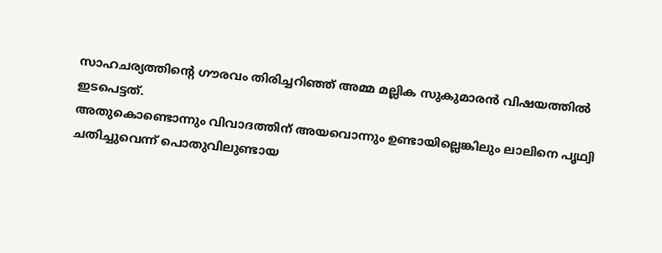സാഹചര്യത്തിൻ്റെ ഗൗരവം തിരിച്ചറിഞ്ഞ് അമ്മ മല്ലിക സുകുമാരൻ വിഷയത്തിൽ ഇടപെട്ടത്.
അതുകൊണ്ടൊന്നും വിവാദത്തിന് അയവൊന്നും ഉണ്ടായില്ലെങ്കിലും ലാലിനെ പൃഥ്വി ചതിച്ചുവെന്ന് പൊതുവിലുണ്ടായ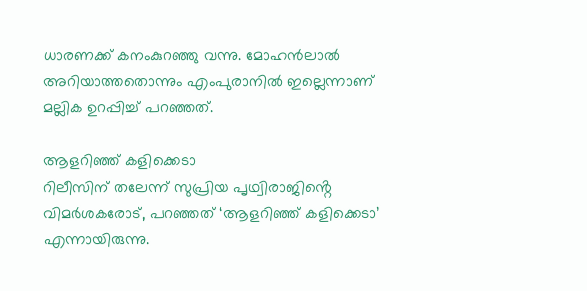ധാരണക്ക് കനംകുറഞ്ഞു വന്നു. മോഹൻലാൽ അറിയാത്തതൊന്നും എംപുരാനിൽ ഇല്ലെന്നാണ് മല്ലിക ഉറപ്പിച്ച് പറഞ്ഞത്.

ആളറിഞ്ഞ് കളിക്കെടാ
റിലീസിന് തലേന്ന് സുപ്രിയ പൃഥ്വിരാജിൻ്റെ വിമർശകരോട്, പറഞ്ഞത് ‘ആളറിഞ്ഞ് കളിക്കെടാ’ എന്നായിരുന്നു.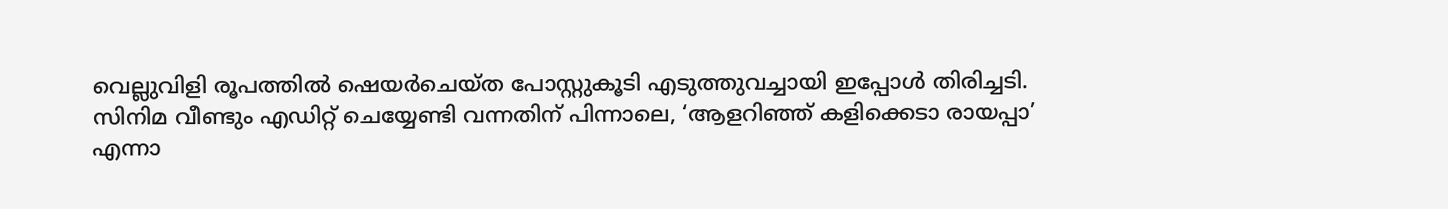വെല്ലുവിളി രൂപത്തിൽ ഷെയർചെയ്ത പോസ്റ്റുകൂടി എടുത്തുവച്ചായി ഇപ്പോൾ തിരിച്ചടി. സിനിമ വീണ്ടും എഡിറ്റ് ചെയ്യേണ്ടി വന്നതിന് പിന്നാലെ, ‘ആളറിഞ്ഞ് കളിക്കെടാ രായപ്പാ’ എന്നാ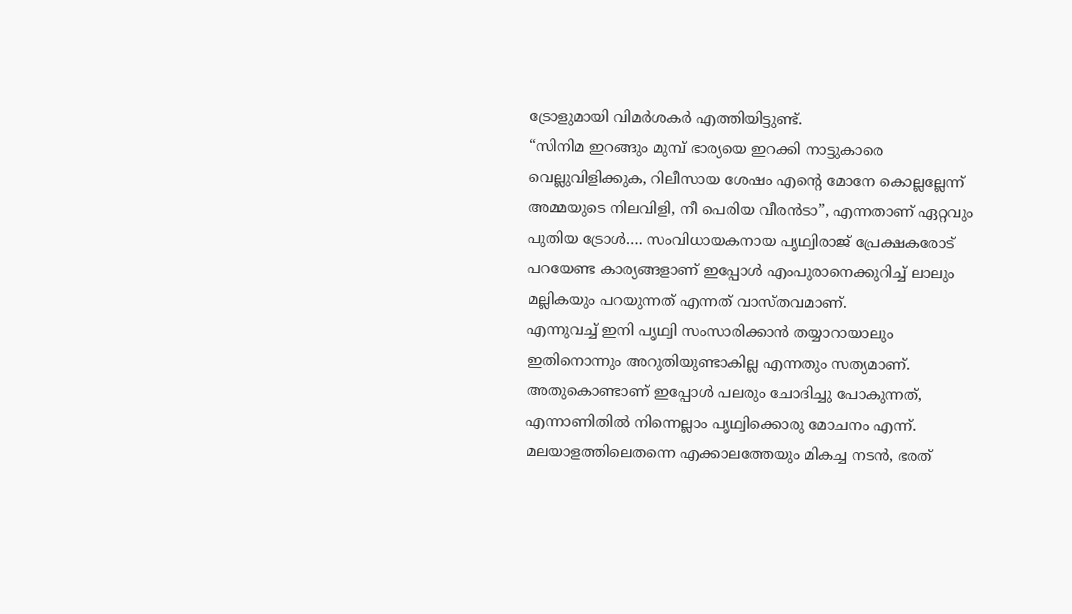ട്രോളുമായി വിമർശകർ എത്തിയിട്ടുണ്ട്.
“സിനിമ ഇറങ്ങും മുമ്പ് ഭാര്യയെ ഇറക്കി നാട്ടുകാരെ വെല്ലുവിളിക്കുക, റിലീസായ ശേഷം എൻ്റെ മോനേ കൊല്ലല്ലേന്ന് അമ്മയുടെ നിലവിളി, നീ പെരിയ വീരൻടാ”, എന്നതാണ് ഏറ്റവും പുതിയ ട്രോൾ…. സംവിധായകനായ പൃഥ്വിരാജ് പ്രേക്ഷകരോട് പറയേണ്ട കാര്യങ്ങളാണ് ഇപ്പോൾ എംപുരാനെക്കുറിച്ച് ലാലും മല്ലികയും പറയുന്നത് എന്നത് വാസ്തവമാണ്.
എന്നുവച്ച് ഇനി പൃഥ്വി സംസാരിക്കാൻ തയ്യാറായാലും ഇതിനൊന്നും അറുതിയുണ്ടാകില്ല എന്നതും സത്യമാണ്. അതുകൊണ്ടാണ് ഇപ്പോൾ പലരും ചോദിച്ചു പോകുന്നത്, എന്നാണിതിൽ നിന്നെല്ലാം പൃഥ്വിക്കൊരു മോചനം എന്ന്.
മലയാളത്തിലെതന്നെ എക്കാലത്തേയും മികച്ച നടൻ, ഭരത്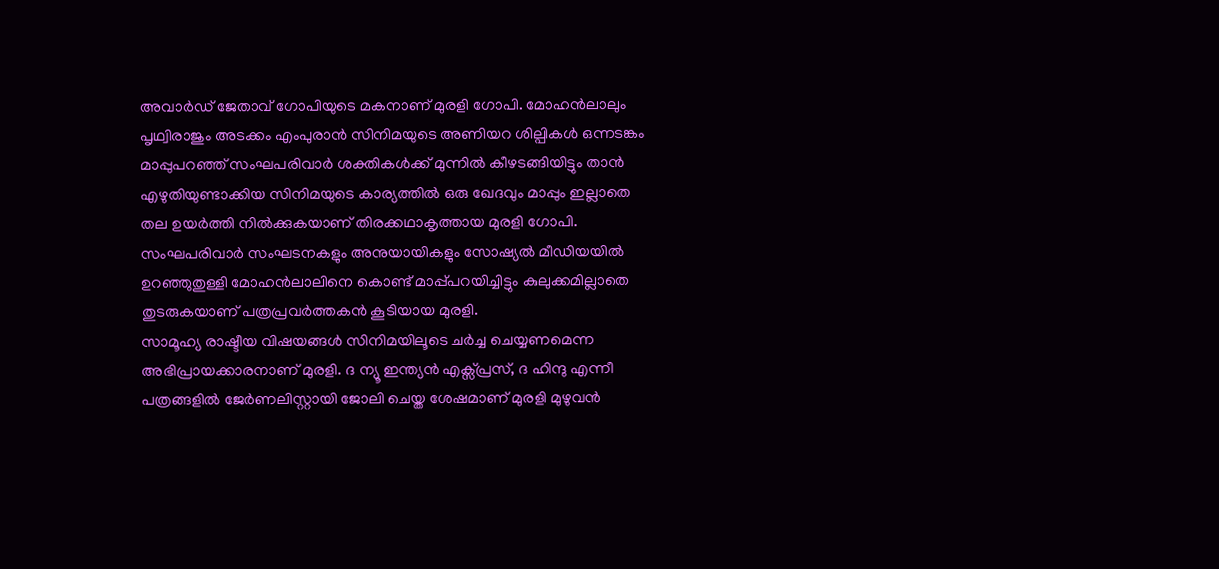അവാർഡ് ജേതാവ് ഗോപിയുടെ മകനാണ് മുരളി ഗോപി. മോഹൻലാലും പൃഥ്വിരാജും അടക്കം എംപുരാൻ സിനിമയുടെ അണിയറ ശില്പികൾ ഒന്നടങ്കം മാപ്പുപറഞ്ഞ് സംഘപരിവാർ ശക്തികൾക്ക് മുന്നിൽ കീഴടങ്ങിയിട്ടും താൻ എഴുതിയുണ്ടാക്കിയ സിനിമയുടെ കാര്യത്തിൽ ഒരു ഖേദവും മാപ്പും ഇല്ലാതെ തല ഉയർത്തി നിൽക്കുകയാണ് തിരക്കഥാകൃത്തായ മുരളി ഗോപി.
സംഘപരിവാർ സംഘടനകളും അനുയായികളും സോഷ്യൽ മീഡിയയിൽ ഉറഞ്ഞുതുള്ളി മോഹൻലാലിനെ കൊണ്ട് മാപ്പ്പറയിച്ചിട്ടും കുലുക്കമില്ലാതെ തുടരുകയാണ് പത്രപ്രവർത്തകൻ കൂടിയായ മുരളി.
സാമൂഹ്യ രാഷ്ടീയ വിഷയങ്ങൾ സിനിമയിലൂടെ ചർച്ച ചെയ്യണമെന്ന അഭിപ്രായക്കാരനാണ് മുരളി. ദ ന്യൂ ഇന്ത്യൻ എക്സ്പ്രസ്, ദ ഹിന്ദു എന്നീ പത്രങ്ങളിൽ ജേർണലിസ്റ്റായി ജോലി ചെയ്ത ശേഷമാണ് മുരളി മുഴുവൻ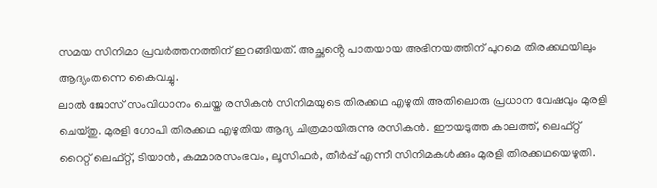സമയ സിനിമാ പ്രവർത്തനത്തിന് ഇറങ്ങിയത്. അച്ഛൻ്റെ പാതയായ അഭിനയത്തിന് പുറമെ തിരക്കഥയിലും ആദ്യംതന്നെ കൈവച്ചു.
ലാൽ ജോസ് സംവിധാനം ചെയ്ത രസികൻ സിനിമയുടെ തിരക്കഥ എഴുതി അതിലൊരു പ്രധാന വേഷവും മുരളി ചെയ്തു. മുരളി ഗോപി തിരക്കഥ എഴുതിയ ആദ്യ ചിത്രമായിരുന്നു രസികൻ. ഈയടുത്ത കാലത്ത്, ലെഫ്റ്റ് റൈറ്റ് ലെഫ്റ്റ്, ടിയാൻ, കമ്മാരസംഭവം, ലൂസിഫർ, തീർപ്പ് എന്നീ സിനിമകൾക്കും മുരളി തിരക്കഥയെഴുതി.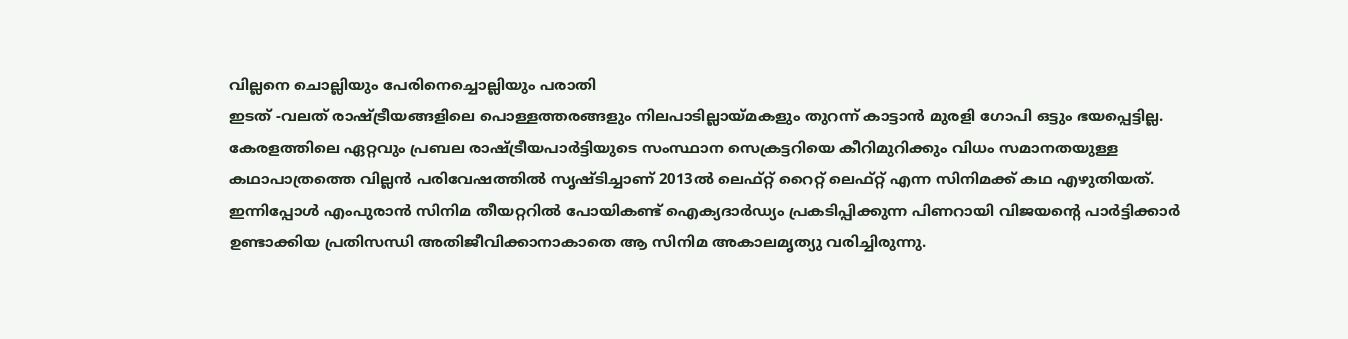വില്ലനെ ചൊല്ലിയും പേരിനെച്ചൊല്ലിയും പരാതി
ഇടത് -വലത് രാഷ്ട്രീയങ്ങളിലെ പൊള്ളത്തരങ്ങളും നിലപാടില്ലായ്മകളും തുറന്ന് കാട്ടാൻ മുരളി ഗോപി ഒട്ടും ഭയപ്പെട്ടില്ല. കേരളത്തിലെ ഏറ്റവും പ്രബല രാഷ്ട്രീയപാർട്ടിയുടെ സംസ്ഥാന സെക്രട്ടറിയെ കീറിമുറിക്കും വിധം സമാനതയുള്ള കഥാപാത്രത്തെ വില്ലൻ പരിവേഷത്തിൽ സൃഷ്ടിച്ചാണ് 2013ൽ ലെഫ്റ്റ് റൈറ്റ് ലെഫ്റ്റ് എന്ന സിനിമക്ക് കഥ എഴുതിയത്.
ഇന്നിപ്പോൾ എംപുരാൻ സിനിമ തീയറ്ററിൽ പോയികണ്ട് ഐക്യദാർഡ്യം പ്രകടിപ്പിക്കുന്ന പിണറായി വിജയൻ്റെ പാർട്ടിക്കാർ ഉണ്ടാക്കിയ പ്രതിസന്ധി അതിജീവിക്കാനാകാതെ ആ സിനിമ അകാലമൃത്യു വരിച്ചിരുന്നു.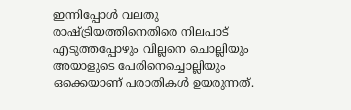ഇന്നിപ്പോൾ വലതു രാഷ്ട്രിയത്തിനെതിരെ നിലപാട് എടുത്തപ്പോഴും വില്ലനെ ചൊല്ലിയും അയാളുടെ പേരിനെച്ചൊല്ലിയും ഒക്കെയാണ് പരാതികൾ ഉയരുന്നത്.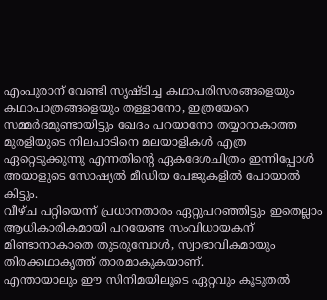എംപുരാന് വേണ്ടി സൃഷ്ടിച്ച കഥാപരിസരങ്ങളെയും കഥാപാത്രങ്ങളെയും തള്ളാനോ, ഇത്രയേറെ സമ്മർദമുണ്ടായിട്ടും ഖേദം പറയാനോ തയ്യാറാകാത്ത മുരളിയുടെ നിലപാടിനെ മലയാളികൾ എത്ര ഏറ്റെടുക്കുന്നു എന്നതിൻ്റെ ഏകദേശചിത്രം ഇന്നിപ്പോൾ അയാളുടെ സോഷ്യൽ മീഡിയ പേജുകളിൽ പോയാൽ കിട്ടും.
വീഴ്ച പറ്റിയെന്ന് പ്രധാനതാരം ഏറ്റുപറഞ്ഞിട്ടും ഇതെല്ലാം ആധികാരികമായി പറയേണ്ട സംവിധായകന് മിണ്ടാനാകാതെ തുടരുമ്പോൾ, സ്വാഭാവികമായും തിരക്കഥാകൃത്ത് താരമാകുകയാണ്.
എന്തായാലും ഈ സിനിമയിലൂടെ ഏറ്റവും കൂടുതൽ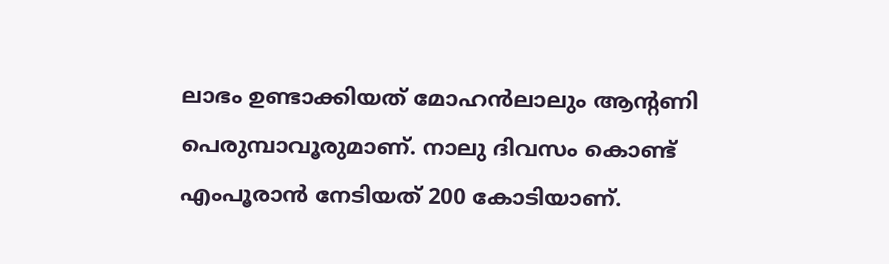ലാഭം ഉണ്ടാക്കിയത് മോഹൻലാലും ആന്റണി പെരുമ്പാവൂരുമാണ്. നാലു ദിവസം കൊണ്ട് എംപൂരാൻ നേടിയത് 200 കോടിയാണ്.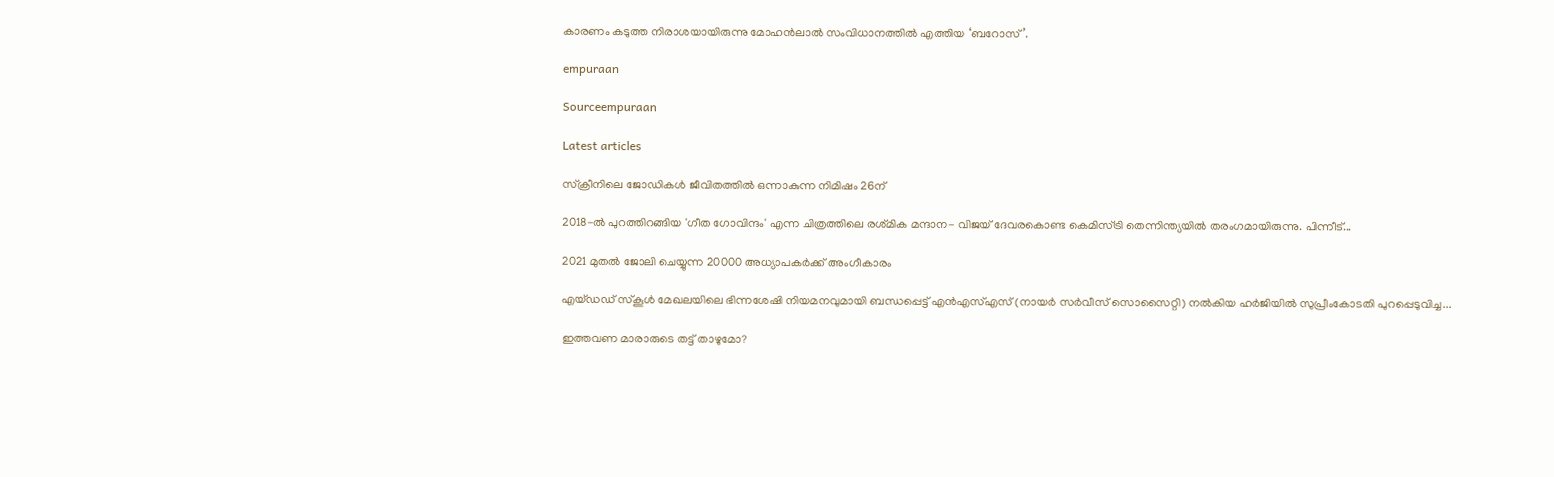കാരണം കടുത്ത നിരാശയായിരുന്നു മോഹൻലാൽ സംവിധാനത്തിൽ എത്തിയ ‘ബറോസ്’.

empuraan

Sourceempuraan

Latest articles

സ്ക്രീനിലെ ജോഡികൾ ജീവിതത്തിൽ ഒന്നാകുന്ന നിമിഷം 26ന്

2018-ൽ പുറത്തിറങ്ങിയ 'ഗീത ഗോവിന്ദം' എന്ന ചിത്രത്തിലെ രശ്‌മിക മന്ദാന- വിജയ്‌ ദേവരകൊണ്ട കെമിസ്ട്രി തെന്നിന്ത്യയിൽ തരംഗമായിരുന്നു. പിന്നീട്...

2021 മുതൽ ജോലി ചെയ്യുന്ന 20000 അധ്യാപകർക്ക് അംഗീകാരം

എയ്ഡഡ് സ്‌കൂൾ മേഖലയിലെ ഭിന്നശേഷി നിയമനവുമായി ബന്ധപ്പെട്ട് എൻഎസ്എസ് (നായർ സർവീസ് സൊസൈറ്റി) നൽകിയ ഹർജിയിൽ സുപ്രീംകോടതി പുറപ്പെടുവിച്ച...

ഇത്തവണ മാരാരുടെ തട്ട് താഴുമോ?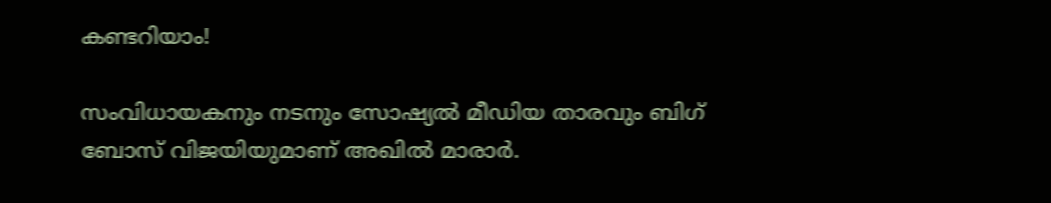കണ്ടറിയാം!

സംവിധായകനും നടനും സോഷ്യൽ മീഡിയ താരവും ബിഗ് ബോസ് വിജയിയുമാണ് അഖില്‍ മാരാര്‍.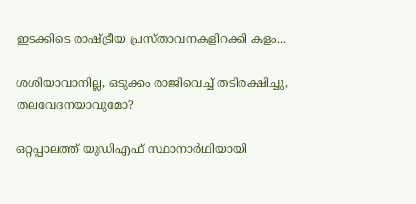ഇടക്കിടെ രാഷ്ട്രീയ പ്രസ്താവനകളിറക്കി കളം...

ശശിയാവാനില്ല, ഒടുക്കം രാജിവെച്ച് തടിരക്ഷിച്ചു, തലവേദനയാവുമോ?

ഒറ്റപ്പാലത്ത് യുഡിഎഫ് സ്ഥാനാർഥിയായി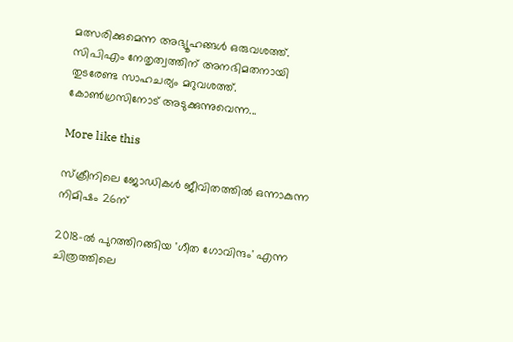മത്സരിക്കുമെന്ന അഭ്യൂഹങ്ങൾ ഒരുവശത്ത്. സിപിഎം നേതൃത്വത്തിന് അനഭിമതനായി തുടരേണ്ട സാഹചര്യം മറുവശത്ത്. കോൺഗ്രസിനോട് അടുക്കുന്നുവെന്ന...

More like this

സ്ക്രീനിലെ ജോഡികൾ ജീവിതത്തിൽ ഒന്നാകുന്ന നിമിഷം 26ന്

2018-ൽ പുറത്തിറങ്ങിയ 'ഗീത ഗോവിന്ദം' എന്ന ചിത്രത്തിലെ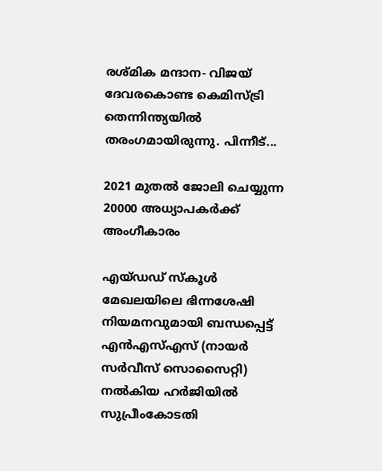രശ്‌മിക മന്ദാന- വിജയ്‌ ദേവരകൊണ്ട കെമിസ്ട്രി തെന്നിന്ത്യയിൽ തരംഗമായിരുന്നു. പിന്നീട്...

2021 മുതൽ ജോലി ചെയ്യുന്ന 20000 അധ്യാപകർക്ക് അംഗീകാരം

എയ്ഡഡ് സ്‌കൂൾ മേഖലയിലെ ഭിന്നശേഷി നിയമനവുമായി ബന്ധപ്പെട്ട് എൻഎസ്എസ് (നായർ സർവീസ് സൊസൈറ്റി) നൽകിയ ഹർജിയിൽ സുപ്രീംകോടതി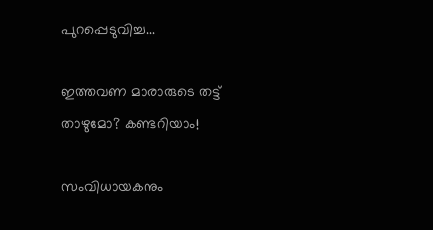പുറപ്പെടുവിച്ച...

ഇത്തവണ മാരാരുടെ തട്ട് താഴുമോ? കണ്ടറിയാം!

സംവിധായകനും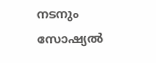നടനും സോഷ്യൽ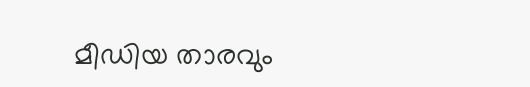മീഡിയ താരവും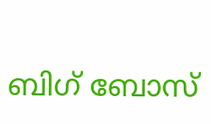ബിഗ് ബോസ്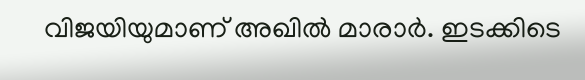വിജയിയുമാണ് അഖില്‍ മാരാര്‍. ഇടക്കിടെ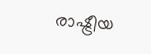രാഷ്ട്രീയ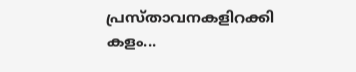പ്രസ്താവനകളിറക്കി കളം...